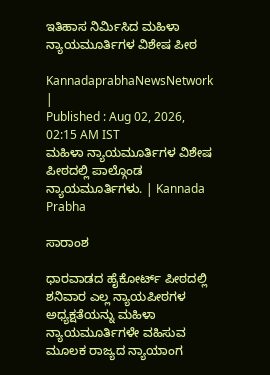ಇತಿಹಾಸ ನಿರ್ಮಿಸಿದ ಮಹಿಳಾ ನ್ಯಾಯಮೂರ್ತಿಗಳ ವಿಶೇಷ ಪೀಠ

KannadaprabhaNewsNetwork |
Published : Aug 02, 2026, 02:15 AM IST
ಮಹಿಳಾ ನ್ಯಾಯಮೂರ್ತಿಗಳ ವಿಶೇಷ ಪೀಠದಲ್ಲಿ ಪಾಲ್ಗೊಂಡ ನ್ಯಾಯಮೂರ್ತಿಗಳು. | Kannada Prabha

ಸಾರಾಂಶ

ಧಾರವಾಡದ ಹೈಕೋರ್ಟ್‌ ಪೀಠದಲ್ಲಿ ಶನಿವಾರ ಎಲ್ಲ ನ್ಯಾಯಪೀಠಗಳ ಅಧ್ಯಕ್ಷತೆಯನ್ನು ಮಹಿಳಾ ನ್ಯಾಯಮೂರ್ತಿಗಳೇ ವಹಿಸುವ ಮೂಲಕ ರಾಜ್ಯದ ನ್ಯಾಯಾಂಗ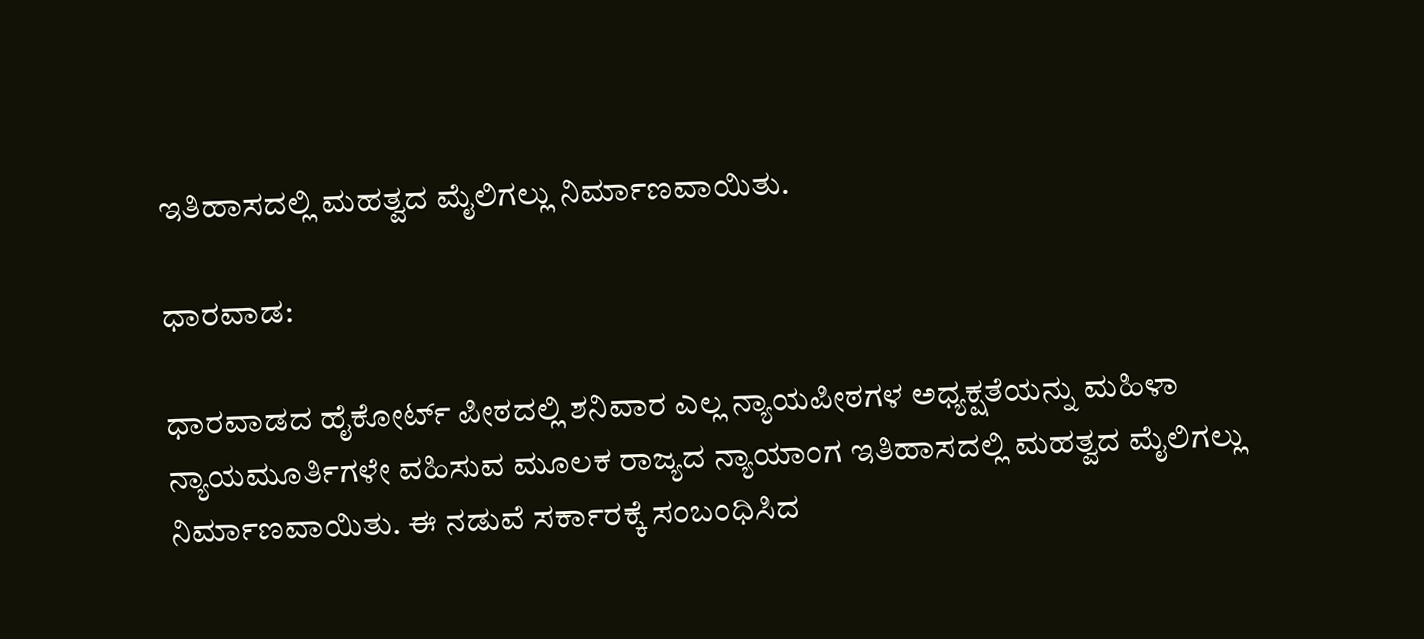ಇತಿಹಾಸದಲ್ಲಿ ಮಹತ್ವದ ಮೈಲಿಗಲ್ಲು ನಿರ್ಮಾಣವಾಯಿತು.

ಧಾರವಾಡ:

ಧಾರವಾಡದ ಹೈಕೋರ್ಟ್‌ ಪೀಠದಲ್ಲಿ ಶನಿವಾರ ಎಲ್ಲ ನ್ಯಾಯಪೀಠಗಳ ಅಧ್ಯಕ್ಷತೆಯನ್ನು ಮಹಿಳಾ ನ್ಯಾಯಮೂರ್ತಿಗಳೇ ವಹಿಸುವ ಮೂಲಕ ರಾಜ್ಯದ ನ್ಯಾಯಾಂಗ ಇತಿಹಾಸದಲ್ಲಿ ಮಹತ್ವದ ಮೈಲಿಗಲ್ಲು ನಿರ್ಮಾಣವಾಯಿತು. ಈ ನಡುವೆ ಸರ್ಕಾರಕ್ಕೆ ಸಂಬಂಧಿಸಿದ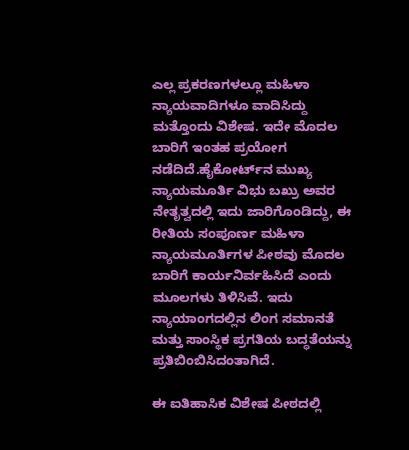ಎಲ್ಲ ಪ್ರಕರಣಗಳಲ್ಲೂ ಮಹಿಳಾ ನ್ಯಾಯವಾದಿಗಳೂ ವಾದಿಸಿದ್ದು ಮತ್ತೊಂದು ವಿಶೇಷ. ಇದೇ ಮೊದಲ ಬಾರಿಗೆ ಇಂತಹ ಪ್ರಯೋಗ ನಡೆದಿದೆ.ಹೈಕೋರ್ಟ್‌ನ ಮುಖ್ಯ ನ್ಯಾಯಮೂರ್ತಿ ವಿಭು ಬಖ್ರು ಅವರ ನೇತೃತ್ವದಲ್ಲಿ ಇದು ಜಾರಿಗೊಂಡಿದ್ದು, ಈ ರೀತಿಯ ಸಂಪೂರ್ಣ ಮಹಿಳಾ ನ್ಯಾಯಮೂರ್ತಿಗಳ ಪೀಠವು ಮೊದಲ ಬಾರಿಗೆ ಕಾರ್ಯನಿರ್ವಹಿಸಿದೆ ಎಂದು ಮೂಲಗಳು ತಿಳಿಸಿವೆ. ಇದು ನ್ಯಾಯಾಂಗದಲ್ಲಿನ ಲಿಂಗ ಸಮಾನತೆ ಮತ್ತು ಸಾಂಸ್ಥಿಕ ಪ್ರಗತಿಯ ಬದ್ಧತೆಯನ್ನು ಪ್ರತಿಬಿಂಬಿಸಿದಂತಾಗಿದೆ.

ಈ ಐತಿಹಾಸಿಕ ವಿಶೇಷ ಪೀಠದಲ್ಲಿ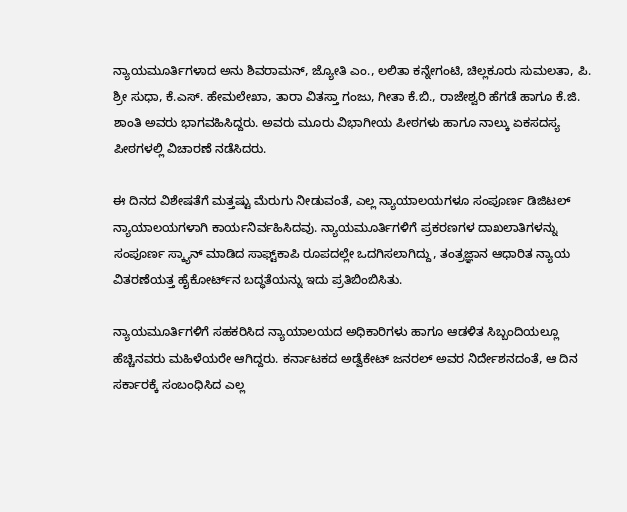ನ್ಯಾಯಮೂರ್ತಿಗಳಾದ ಅನು ಶಿವರಾಮನ್, ಜ್ಯೋತಿ ಎಂ., ಲಲಿತಾ ಕನ್ನೇಗಂಟಿ, ಚಿಲ್ಲಕೂರು ಸುಮಲತಾ, ಪಿ. ಶ್ರೀ ಸುಧಾ, ಕೆ.ಎಸ್. ಹೇಮಲೇಖಾ, ತಾರಾ ವಿತಸ್ತಾ ಗಂಜು, ಗೀತಾ ಕೆ.ಬಿ., ರಾಜೇಶ್ವರಿ ಹೆಗಡೆ ಹಾಗೂ ಕೆ.ಜಿ. ಶಾಂತಿ ಅವರು ಭಾಗವಹಿಸಿದ್ದರು. ಅವರು ಮೂರು ವಿಭಾಗೀಯ ಪೀಠಗಳು ಹಾಗೂ ನಾಲ್ಕು ಏಕಸದಸ್ಯ ಪೀಠಗಳಲ್ಲಿ ವಿಚಾರಣೆ ನಡೆಸಿದರು.

ಈ ದಿನದ ವಿಶೇಷತೆಗೆ ಮತ್ತಷ್ಟು ಮೆರುಗು ನೀಡುವಂತೆ, ಎಲ್ಲ ನ್ಯಾಯಾಲಯಗಳೂ ಸಂಪೂರ್ಣ ಡಿಜಿಟಲ್ ನ್ಯಾಯಾಲಯಗಳಾಗಿ ಕಾರ್ಯನಿರ್ವಹಿಸಿದವು. ನ್ಯಾಯಮೂರ್ತಿಗಳಿಗೆ ಪ್ರಕರಣಗಳ ದಾಖಲಾತಿಗಳನ್ನು ಸಂಪೂರ್ಣ ಸ್ಕ್ಯಾನ್ ಮಾಡಿದ ಸಾಫ್ಟ್‌ಕಾಪಿ ರೂಪದಲ್ಲೇ ಒದಗಿಸಲಾಗಿದ್ದು, ತಂತ್ರಜ್ಞಾನ ಆಧಾರಿತ ನ್ಯಾಯ ವಿತರಣೆಯತ್ತ ಹೈಕೋರ್ಟ್‌ನ ಬದ್ಧತೆಯನ್ನು ಇದು ಪ್ರತಿಬಿಂಬಿಸಿತು.

ನ್ಯಾಯಮೂರ್ತಿಗಳಿಗೆ ಸಹಕರಿಸಿದ ನ್ಯಾಯಾಲಯದ ಅಧಿಕಾರಿಗಳು ಹಾಗೂ ಆಡಳಿತ ಸಿಬ್ಬಂದಿಯಲ್ಲೂ ಹೆಚ್ಚಿನವರು ಮಹಿಳೆಯರೇ ಆಗಿದ್ದರು. ಕರ್ನಾಟಕದ ಅಡ್ವೆಕೇಟ್ ಜನರಲ್ ಅವರ ನಿರ್ದೇಶನದಂತೆ, ಆ ದಿನ ಸರ್ಕಾರಕ್ಕೆ ಸಂಬಂಧಿಸಿದ ಎಲ್ಲ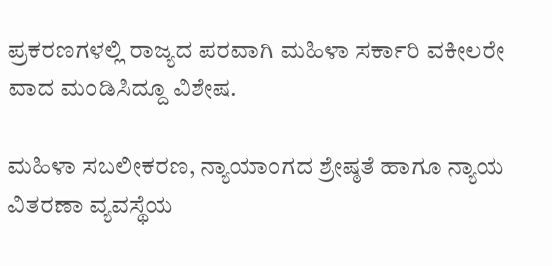ಪ್ರಕರಣಗಳಲ್ಲಿ ರಾಜ್ಯದ ಪರವಾಗಿ ಮಹಿಳಾ ಸರ್ಕಾರಿ ವಕೀಲರೇ ವಾದ ಮಂಡಿಸಿದ್ದೂ ವಿಶೇಷ.

ಮಹಿಳಾ ಸಬಲೀಕರಣ, ನ್ಯಾಯಾಂಗದ ಶ್ರೇಷ್ಠತೆ ಹಾಗೂ ನ್ಯಾಯ ವಿತರಣಾ ವ್ಯವಸ್ಥೆಯ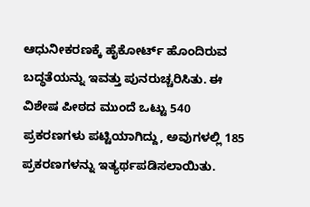ಆಧುನೀಕರಣಕ್ಕೆ ಹೈಕೋರ್ಟ್ ಹೊಂದಿರುವ ಬದ್ಧತೆಯನ್ನು ಇವತ್ತು ಪುನರುಚ್ಚರಿಸಿತು. ಈ ವಿಶೇಷ ಪೀಠದ ಮುಂದೆ ಒಟ್ಟು 540 ಪ್ರಕರಣಗಳು ಪಟ್ಟಿಯಾಗಿದ್ದು, ಅವುಗಳಲ್ಲಿ 185 ಪ್ರಕರಣಗಳನ್ನು ಇತ್ಯರ್ಥಪಡಿಸಲಾಯಿತು.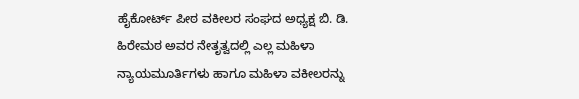ಹೈಕೋರ್ಟ್‌ ಪೀಠ ವಕೀಲರ ಸಂಘದ ಅಧ್ಯಕ್ಷ ಬಿ. ಡಿ. ಹಿರೇಮಠ ಅವರ ನೇತೃತ್ವದಲ್ಲಿ ಎಲ್ಲ ಮಹಿಳಾ ನ್ಯಾಯಮೂರ್ತಿಗಳು ಹಾಗೂ ಮಹಿಳಾ ವಕೀಲರನ್ನು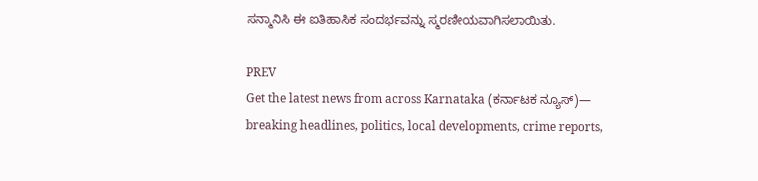ಸನ್ಮಾನಿಸಿ ಈ ಐತಿಹಾಸಿಕ ಸಂದರ್ಭವನ್ನು ಸ್ಮರಣೀಯವಾಗಿಸಲಾಯಿತು.

PREV
Get the latest news from across Karnataka (ಕರ್ನಾಟಕ ನ್ಯೂಸ್)— breaking headlines, politics, local developments, crime reports,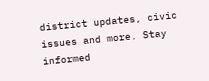district updates, civic issues and more. Stay informed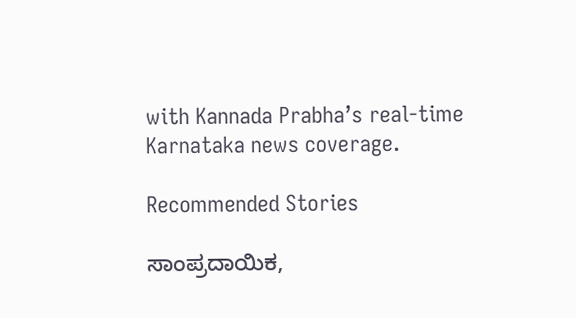with Kannada Prabha’s real‑time Karnataka news coverage.

Recommended Stories

ಸಾಂಪ್ರದಾಯಿಕ,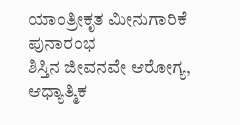ಯಾಂತ್ರೀಕೃತ ಮೀನುಗಾರಿಕೆ ಪುನಾರಂಭ
ಶಿಸ್ತಿನ ಜೀವನವೇ ಆರೋಗ್ಯ, ಆಧ್ಯಾತ್ಮಿಕ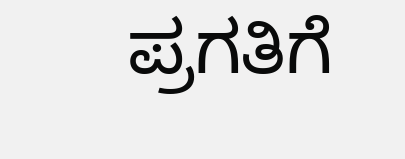ಪ್ರಗತಿಗೆ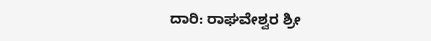ದಾರಿ: ರಾಘವೇಶ್ವರ ಶ್ರೀ